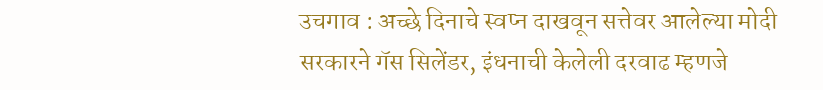उचगाव : अच्छे दिनाचे स्वप्न दाखवून सत्तेवर आलेल्या मोदी सरकारने गॅस सिलेंडर, इंधनाची केलेली दरवाढ म्हणजे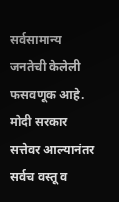सर्वसामान्य जनतेची केलेली फसवणूक आहे. मोदी सरकार सत्तेवर आल्यानंतर सर्वच वस्तू व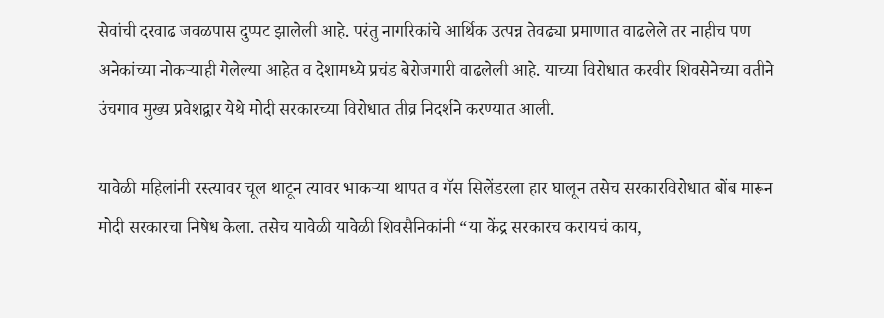सेवांची दरवाढ जवळपास दुप्पट झालेली आहे. परंतु नागरिकांचे आर्थिक उत्पन्न तेवढ्या प्रमाणात वाढलेले तर नाहीच पण अनेकांच्या नोकऱ्याही गेलेल्या आहेत व देशामध्ये प्रचंड बेरोजगारी वाढलेली आहे. याच्या विरोधात करवीर शिवसेनेच्या वतीने उंचगाव मुख्य प्रवेशद्वार येथे मोदी सरकारच्या विरोधात तीव्र निदर्शने करण्यात आली.

यावेळी महिलांनी रस्त्यावर चूल थाटून त्यावर भाकऱ्या थापत व गॅस सिलेंडरला हार घालून तसेच सरकारविरोधात बोंब मारून मोदी सरकारचा निषेध केला. तसेच यावेळी यावेळी शिवसैनिकांनी “या केंद्र सरकारच करायचं काय,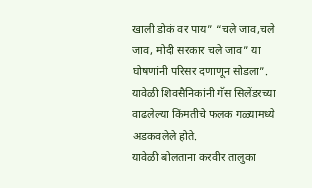खाली डोकं वर पाय” “चले जाव,चले जाव, मोदी सरकार चले जाव” या घोषणांनी परिसर दणाणून सोडला”. यावेळी शिवसैनिकांनी गॅस सिलेंडरच्या वाढलेल्या किंमतीचे फलक गळ्यामध्ये अडकवलेले होते.
यावेळी बोलताना करवीर तालुका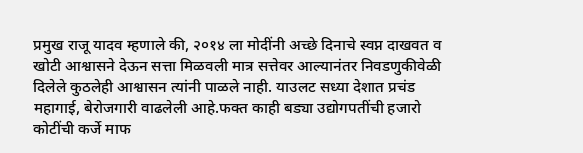प्रमुख राजू यादव म्हणाले की, २०१४ ला मोदींनी अच्छे दिनाचे स्वप्न दाखवत व खोटी आश्वासने देऊन सत्ता मिळवली मात्र सत्तेवर आल्यानंतर निवडणुकीवेळी दिलेले कुठलेही आश्वासन त्यांनी पाळले नाही. याउलट सध्या देशात प्रचंड महागाई, बेरोजगारी वाढलेली आहे.फक्त काही बड्या उद्योगपतींची हजारो कोटींची कर्जे माफ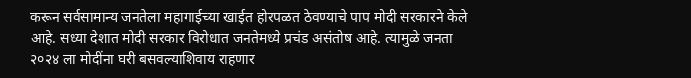करून सर्वसामान्य जनतेला महागाईच्या खाईत होरपळत ठेवण्याचे पाप मोदी सरकारने केले आहे. सध्या देशात मोदी सरकार विरोधात जनतेमध्ये प्रचंड असंतोष आहे. त्यामुळे जनता २०२४ ला मोदींना घरी बसवल्याशिवाय राहणार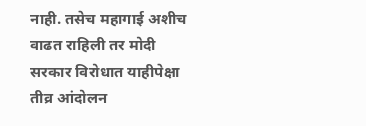नाही. तसेच महागाई अशीच वाढत राहिली तर मोदी सरकार विरोधात याहीपेक्षा तीव्र आंदोलन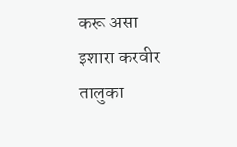करू असा इशारा करवीर तालुका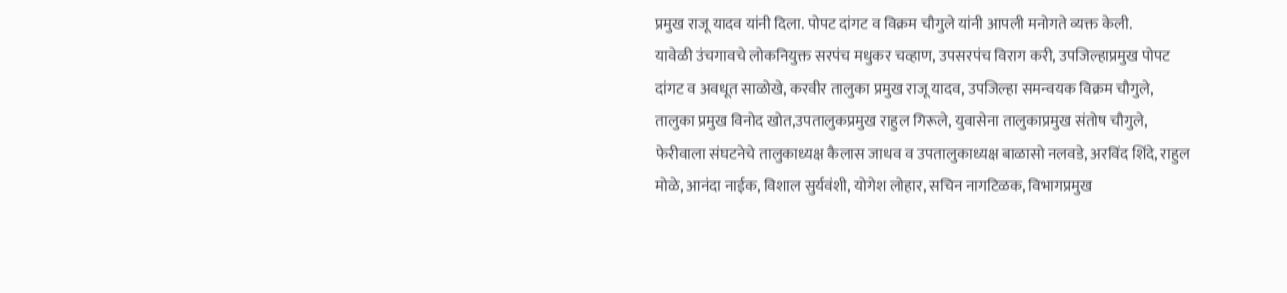प्रमुख राजू यादव यांनी दिला. पोपट दांगट व विक्रम चौगुले यांनी आपली मनोगते व्यक्त केली.
यावेळी उंचगावचे लोकनियुक्त सरपंच मधुकर चव्हाण, उपसरपंच विराग करी, उपजिल्हाप्रमुख पोपट दांगट व अवधूत साळोखे, करवीर तालुका प्रमुख राजू यादव, उपजिल्हा समन्वयक विक्रम चौगुले, तालुका प्रमुख विनोद खोत,उपतालुकप्रमुख राहुल गिरूले, युवासेना तालुकाप्रमुख संतोष चौगुले, फेरीवाला संघटनेचे तालुकाध्यक्ष कैलास जाधव व उपतालुकाध्यक्ष बाळासो नलवडे, अरविंद शिंदे, राहुल मोळे, आनंदा नाईक, विशाल सुर्यवंशी, योगेश लोहार, सचिन नागटिळक, विभागप्रमुख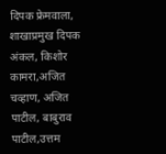दिपक फ्रेमवाला, शाखाप्रमुख दिपक अंकल, किशोर कामरा,अजित चव्हाण, अजित पाटील, बाबुराव पाटील,उत्तम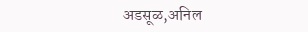अडसूळ,अनिल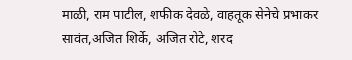माळी, राम पाटील, शफीक देवळे, वाहतूक सेनेचे प्रभाकर सावंत,अजित शिर्के, अजित रोटे, शरद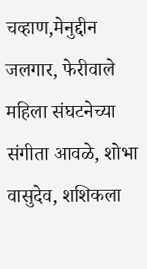चव्हाण,मेनुद्दीन जलगार, फेरीवाले महिला संघटनेच्या संगीता आवळे, शोभा वासुदेव, शशिकला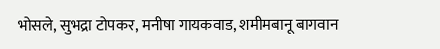भोसले, सुभद्रा टोपकर, मनीषा गायकवाड, शमीमबानू बागवान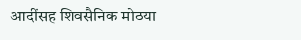आदींसह शिवसैनिक मोठया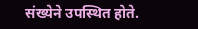संख्येने उपस्थित होते.